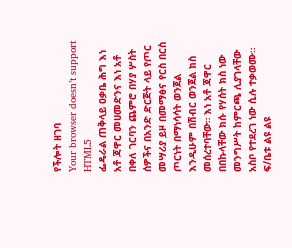የችሎት ዘገባ
Your browser doesn’t support HTML5
ፌዴራል ጠቅላይ ዐቃቤ ሕግ እነ አቶ ጃዋር መሀመድንና እነ አቶ በቀለ ገርባን ጨምሮ በሃያ ሦስት ሰዎችና በአንድ ድርጅት ላይ የጦር መሣሪያ ይዞ በመማፅና የርስ በርስ ጦርነት በማነሳሳት ወንጀል እንዲሁም በሽብር ወንጀል ክስ መሰረተባቸው። እነ አቶ ጃዋር በበኩላቸው ክሱ የሃሰት ክስ ነው መንግሥት ከምርጫ ሊያገላቸው አስቦ የተደረገ ነው ሲሉ ተቃወሙ። ፍ/ቤቱ ልዩ ልዩ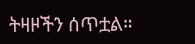ትዛዞችን ሰጥቷል።